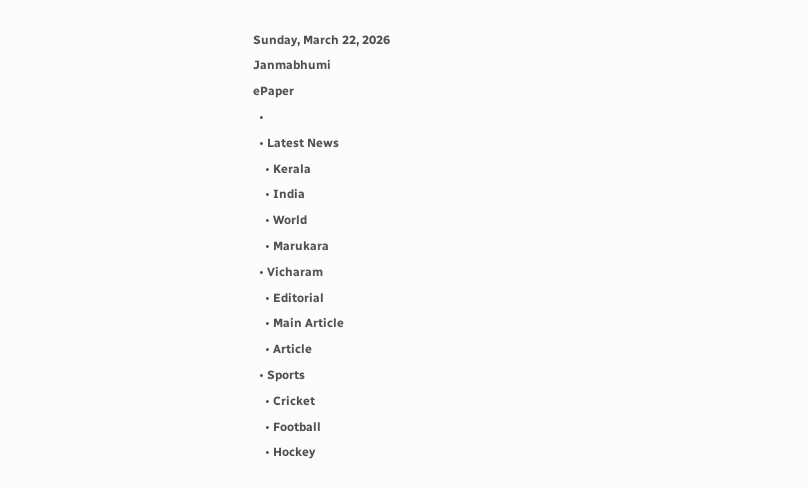Sunday, March 22, 2026
Janmabhumi
ePaper
  •
  • Latest News
    • Kerala
    • India
    • World
    • Marukara
  • Vicharam
    • Editorial
    • Main Article
    • Article
  • Sports
    • Cricket
    • Football
    • Hockey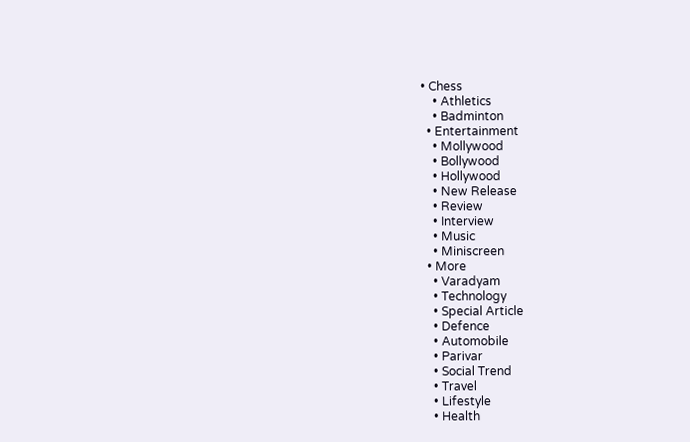• Chess
    • Athletics
    • Badminton
  • Entertainment
    • Mollywood
    • Bollywood
    • Hollywood
    • New Release
    • Review
    • Interview
    • Music
    • Miniscreen
  • More
    • Varadyam
    • Technology
    • Special Article
    • Defence
    • Automobile
    • Parivar
    • Social Trend
    • Travel
    • Lifestyle
    • Health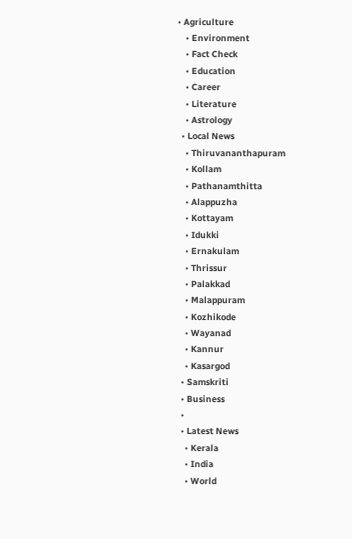• Agriculture
    • Environment
    • Fact Check
    • Education
    • Career
    • Literature
    • Astrology
  • Local News
    • Thiruvananthapuram
    • Kollam
    • Pathanamthitta
    • Alappuzha
    • Kottayam
    • Idukki
    • Ernakulam
    • Thrissur
    • Palakkad
    • Malappuram
    • Kozhikode
    • Wayanad
    • Kannur
    • Kasargod
  • Samskriti
  • Business
  •
  • Latest News
    • Kerala
    • India
    • World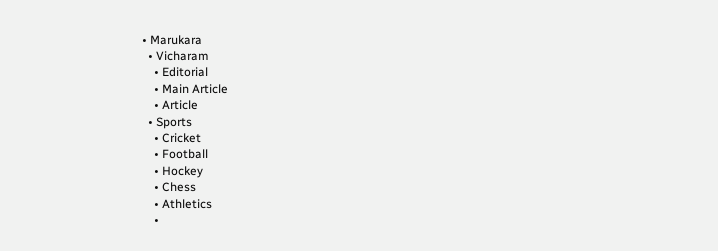• Marukara
  • Vicharam
    • Editorial
    • Main Article
    • Article
  • Sports
    • Cricket
    • Football
    • Hockey
    • Chess
    • Athletics
    •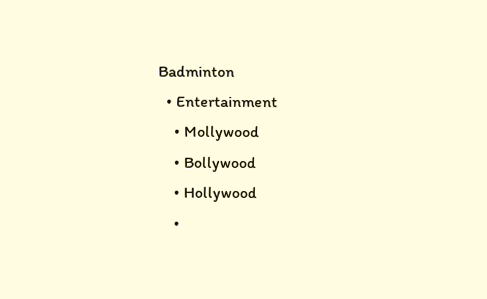Badminton
  • Entertainment
    • Mollywood
    • Bollywood
    • Hollywood
    •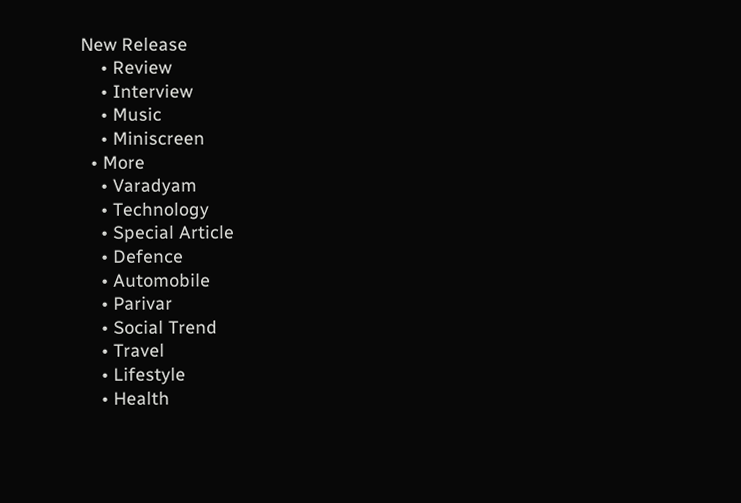New Release
    • Review
    • Interview
    • Music
    • Miniscreen
  • More
    • Varadyam
    • Technology
    • Special Article
    • Defence
    • Automobile
    • Parivar
    • Social Trend
    • Travel
    • Lifestyle
    • Health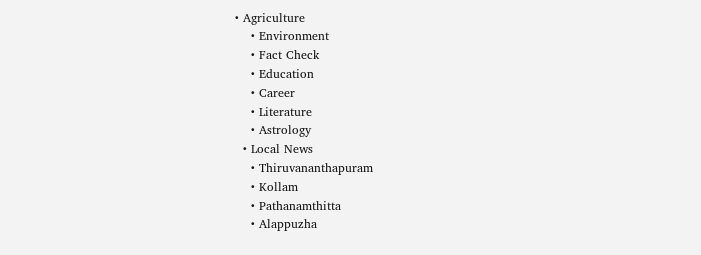• Agriculture
    • Environment
    • Fact Check
    • Education
    • Career
    • Literature
    • Astrology
  • Local News
    • Thiruvananthapuram
    • Kollam
    • Pathanamthitta
    • Alappuzha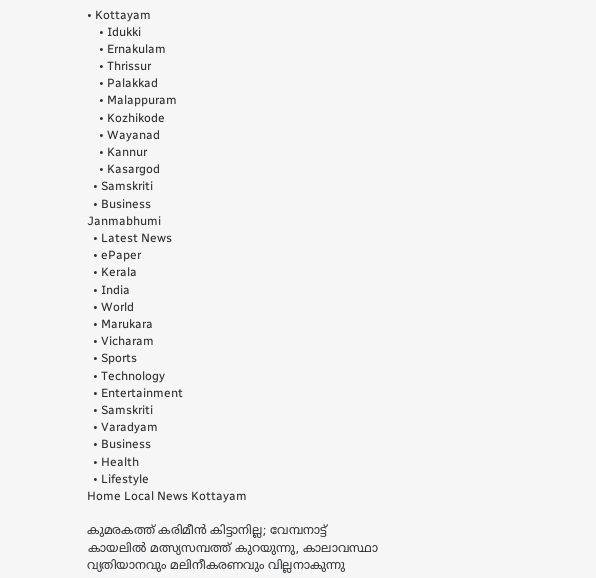• Kottayam
    • Idukki
    • Ernakulam
    • Thrissur
    • Palakkad
    • Malappuram
    • Kozhikode
    • Wayanad
    • Kannur
    • Kasargod
  • Samskriti
  • Business
Janmabhumi
  • Latest News
  • ePaper
  • Kerala
  • India
  • World
  • Marukara
  • Vicharam
  • Sports
  • Technology
  • Entertainment
  • Samskriti
  • Varadyam
  • Business
  • Health
  • Lifestyle
Home Local News Kottayam

കുമരകത്ത് കരിമീന്‍ കിട്ടാനില്ല; വേമ്പനാട്ട് കായലില്‍ മത്സ്യസമ്പത്ത് കുറയുന്നു, കാലാവസ്ഥാ വ്യതിയാനവും മലിനീകരണവും വില്ലനാകുന്നു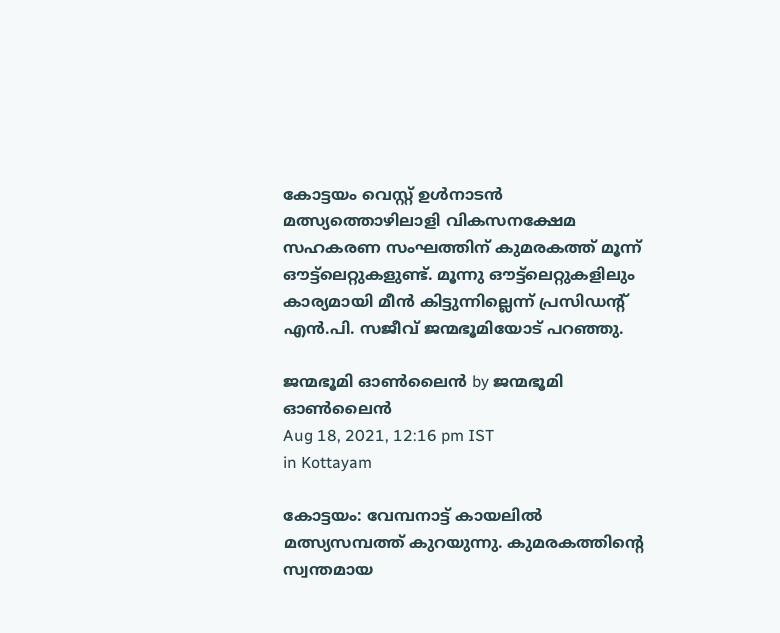കോട്ടയം വെസ്റ്റ് ഉള്‍നാടന്‍ മത്സ്യത്തൊഴിലാളി വികസനക്ഷേമ സഹകരണ സംഘത്തിന് കുമരകത്ത് മൂന്ന് ഔട്ട്‌ലെറ്റുകളുണ്ട്. മൂന്നു ഔട്ട്‌ലെറ്റുകളിലും കാര്യമായി മീന്‍ കിട്ടുന്നില്ലെന്ന് പ്രസിഡന്റ് എന്‍.പി. സജീവ് ജന്മഭൂമിയോട് പറഞ്ഞു.

ജന്മഭൂമി ഓണ്‍ലൈന്‍ by ജന്മഭൂമി ഓണ്‍ലൈന്‍
Aug 18, 2021, 12:16 pm IST
in Kottayam

കോട്ടയം: വേമ്പനാട്ട് കായലില്‍ മത്സ്യസമ്പത്ത് കുറയുന്നു. കുമരകത്തിന്റെ സ്വന്തമായ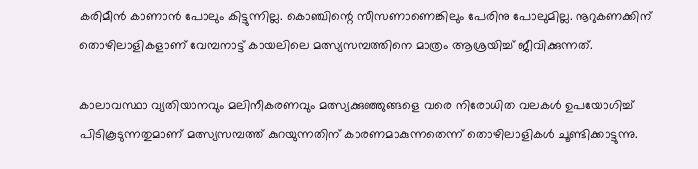കരിമീന്‍ കാണാന്‍ പോലും കിട്ടുന്നില്ല. കൊഞ്ചിന്റെ സീസണാണെങ്കിലും പേരിനു പോലുമില്ല. നൂറുകണക്കിന് തൊഴിലാളികളാണ് വേമ്പനാട്ട് കായലിലെ മത്സ്യസമ്പത്തിനെ മാത്രം ആശ്രയിച്ച് ജീവിക്കുന്നത്.

കാലാവസ്ഥാ വ്യതിയാനവും മലിനീകരണവും മത്സ്യക്കുഞ്ഞുങ്ങളെ വരെ നിരോധിത വലകള്‍ ഉപയോഗിച്ച് പിടികൂടുന്നതുമാണ് മത്സ്യസമ്പത്ത് കുറയുന്നതിന് കാരണമാകുന്നതെന്ന് തൊഴിലാളികള്‍ ചൂണ്ടിക്കാട്ടുന്നു.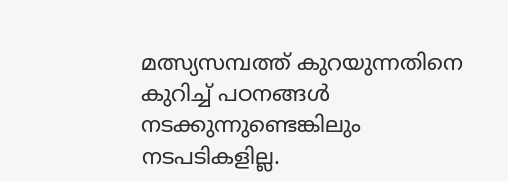മത്സ്യസമ്പത്ത് കുറയുന്നതിനെ കുറിച്ച് പഠനങ്ങള്‍ നടക്കുന്നുണ്ടെങ്കിലും നടപടികളില്ല.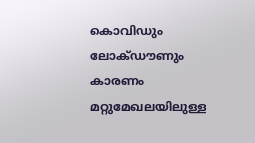കൊവിഡും ലോക്ഡൗണും കാരണം മറ്റുമേഖലയിലുള്ള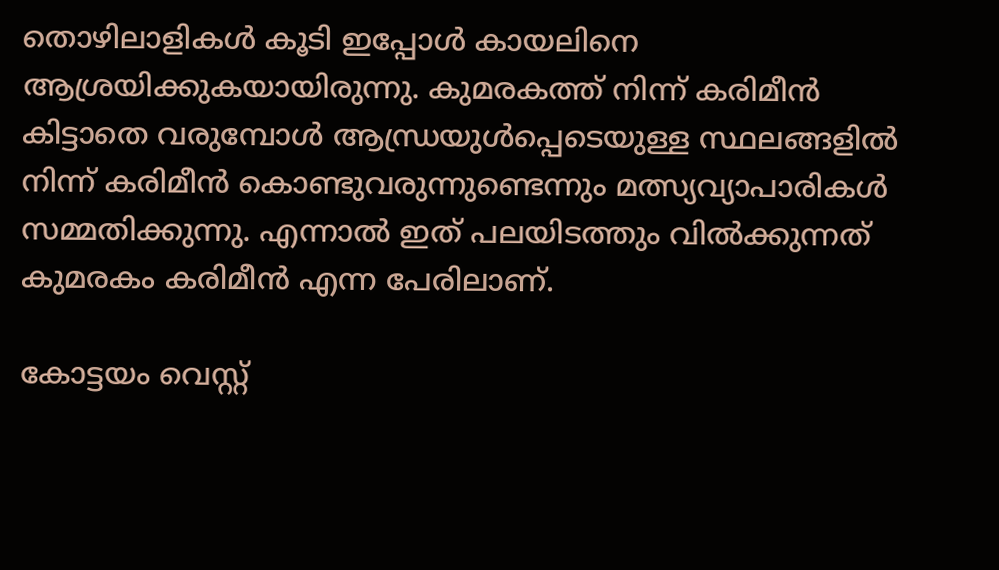തൊഴിലാളികള്‍ കൂടി ഇപ്പോള്‍ കായലിനെ ആശ്രയിക്കുകയായിരുന്നു. കുമരകത്ത് നിന്ന് കരിമീന്‍ കിട്ടാതെ വരുമ്പോള്‍ ആന്ധ്രയുള്‍പ്പെടെയുള്ള സ്ഥലങ്ങളില്‍ നിന്ന് കരിമീന്‍ കൊണ്ടുവരുന്നുണ്ടെന്നും മത്സ്യവ്യാപാരികള്‍ സമ്മതിക്കുന്നു. എന്നാല്‍ ഇത് പലയിടത്തും വില്‍ക്കുന്നത് കുമരകം കരിമീന്‍ എന്ന പേരിലാണ്.

കോട്ടയം വെസ്റ്റ്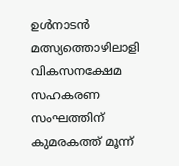ഉള്‍നാടന്‍ മത്സ്യത്തൊഴിലാളി വികസനക്ഷേമ സഹകരണ സംഘത്തിന് കുമരകത്ത് മൂന്ന്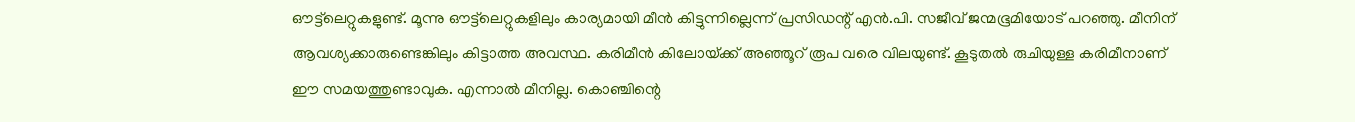ഔട്ട്‌ലെറ്റുകളുണ്ട്. മൂന്നു ഔട്ട്‌ലെറ്റുകളിലും കാര്യമായി മീന്‍ കിട്ടുന്നില്ലെന്ന് പ്രസിഡന്റ് എന്‍.പി. സജീവ് ജന്മഭൂമിയോട് പറഞ്ഞു. മീനിന് ആവശ്യക്കാരുണ്ടെങ്കിലും കിട്ടാത്ത അവസ്ഥ. കരിമീന്‍ കിലോയ്‌ക്ക് അഞ്ഞൂറ് രൂപ വരെ വിലയുണ്ട്. കൂടുതല്‍ രുചിയുള്ള കരിമീനാണ് ഈ സമയത്തുണ്ടാവുക. എന്നാല്‍ മീനില്ല. കൊഞ്ചിന്റെ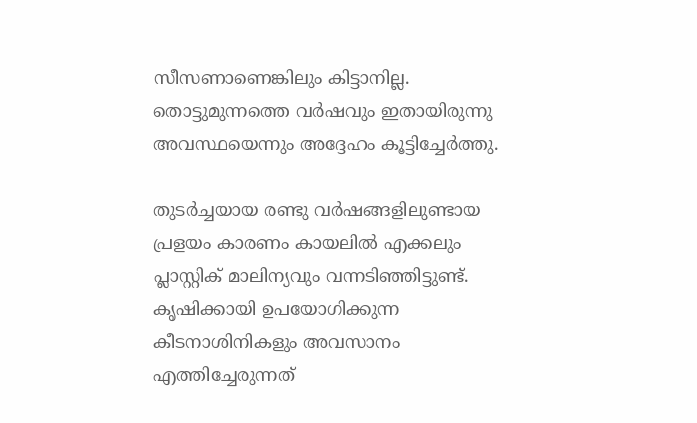സീസണാണെങ്കിലും കിട്ടാനില്ല. തൊട്ടുമുന്നത്തെ വര്‍ഷവും ഇതായിരുന്നു അവസ്ഥയെന്നും അദ്ദേഹം കൂട്ടിച്ചേര്‍ത്തു.

തുടര്‍ച്ചയായ രണ്ടു വര്‍ഷങ്ങളിലുണ്ടായ പ്രളയം കാരണം കായലില്‍ എക്കലും പ്ലാസ്റ്റിക് മാലിന്യവും വന്നടിഞ്ഞിട്ടുണ്ട്. കൃഷിക്കായി ഉപയോഗിക്കുന്ന കീടനാശിനികളും അവസാനം എത്തിച്ചേരുന്നത്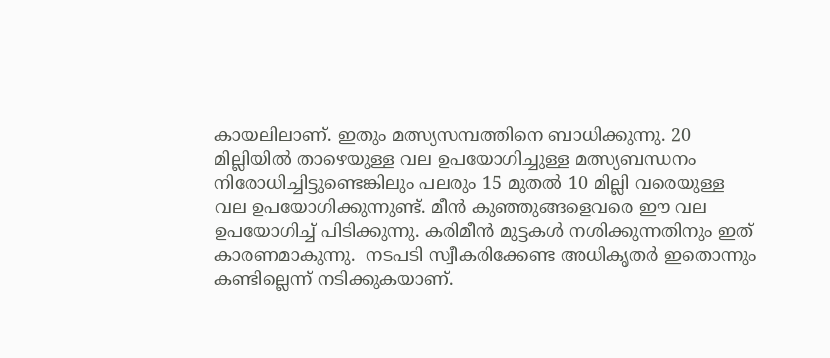കായലിലാണ്. ഇതും മത്സ്യസമ്പത്തിനെ ബാധിക്കുന്നു. 20 മില്ലിയില്‍ താഴെയുള്ള വല ഉപയോഗിച്ചുള്ള മത്സ്യബന്ധനം നിരോധിച്ചിട്ടുണ്ടെങ്കിലും പലരും 15 മുതല്‍ 10 മില്ലി വരെയുള്ള വല ഉപയോഗിക്കുന്നുണ്ട്. മീന്‍ കുഞ്ഞുങ്ങളെവരെ ഈ വല ഉപയോഗിച്ച് പിടിക്കുന്നു. കരിമീന്‍ മുട്ടകള്‍ നശിക്കുന്നതിനും ഇത് കാരണമാകുന്നു.  നടപടി സ്വീകരിക്കേണ്ട അധികൃതര്‍ ഇതൊന്നും കണ്ടില്ലെന്ന് നടിക്കുകയാണ്.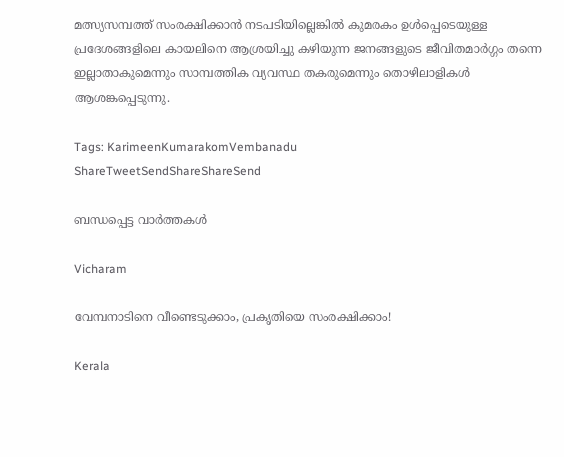മത്സ്യസമ്പത്ത് സംരക്ഷിക്കാന്‍ നടപടിയില്ലെങ്കില്‍ കുമരകം ഉള്‍പ്പെടെയുള്ള പ്രദേശങ്ങളിലെ കായലിനെ ആശ്രയിച്ചു കഴിയുന്ന ജനങ്ങളുടെ ജീവിതമാര്‍ഗ്ഗം തന്നെ ഇല്ലാതാകുമെന്നും സാമ്പത്തിക വ്യവസ്ഥ തകരുമെന്നും തൊഴിലാളികള്‍ ആശങ്കപ്പെടുന്നു.

Tags: KarimeenKumarakomVembanadu
ShareTweetSendShareShareSend

ബന്ധപ്പെട്ട വാര്‍ത്തകള്‍

Vicharam

വേമ്പനാടിനെ വീണ്ടെടുക്കാം, പ്രകൃതിയെ സംരക്ഷിക്കാം!

Kerala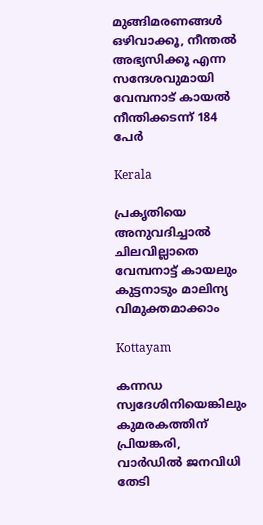മുങ്ങിമരണങ്ങള്‍ ഒഴിവാക്കൂ, നീന്തല്‍ അഭ്യസിക്കൂ എന്ന സന്ദേശവുമായി വേമ്പനാട് കായല്‍ നീന്തിക്കടന്ന് 184 പേര്‍

Kerala

പ്രകൃതിയെ അനുവദിച്ചാല്‍ ചിലവില്ലാതെ വേമ്പനാട്ട് കായലും കുട്ടനാടും മാലിന്യ വിമുക്തമാക്കാം

Kottayam

കന്നഡ സ്വദേശിനിയെങ്കിലും കുമരകത്തിന് പ്രിയങ്കരി, വാര്‍ഡില്‍ ജനവിധി തേടി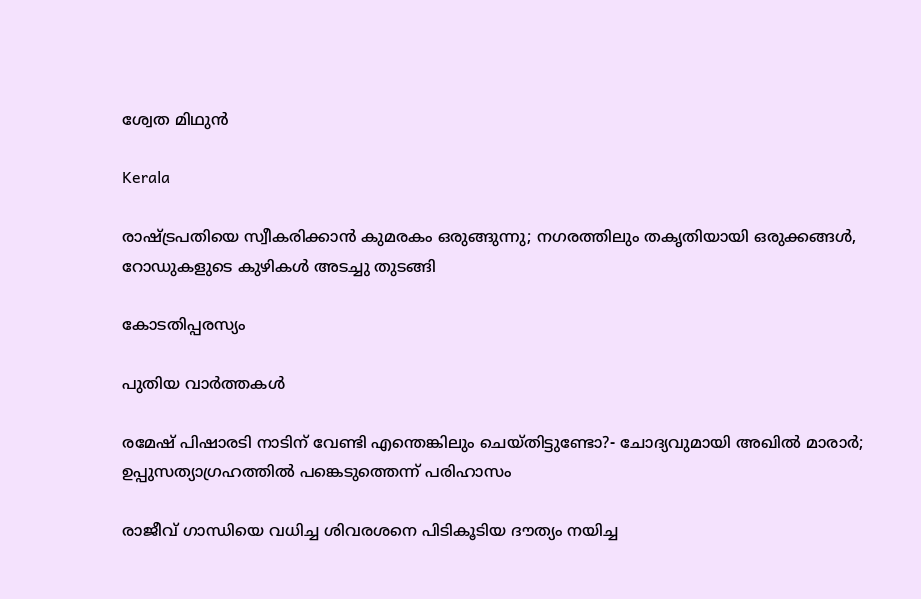ശ്വേത മിഥുന്‍

Kerala

രാഷ്‌ട്രപതിയെ സ്വീകരിക്കാന്‍ കുമരകം ഒരുങ്ങുന്നു; നഗരത്തിലും തകൃതിയായി ഒരുക്കങ്ങള്‍, റോഡുകളുടെ കുഴികൾ അടച്ചു തുടങ്ങി

കോടതിപ്പരസ്യം

പുതിയ വാര്‍ത്തകള്‍

രമേഷ് പിഷാരടി നാടിന് വേണ്ടി എന്തെങ്കിലും ചെയ്തിട്ടുണ്ടോ?- ചോദ്യവുമായി അഖില്‍ മാരാര്‍; ഉപ്പുസത്യാഗ്രഹത്തില്‍ പങ്കെടുത്തെന്ന് പരിഹാസം

രാജീവ് ഗാന്ധിയെ വധിച്ച ശിവരശനെ പിടികൂടിയ ദൗത്യം നയിച്ച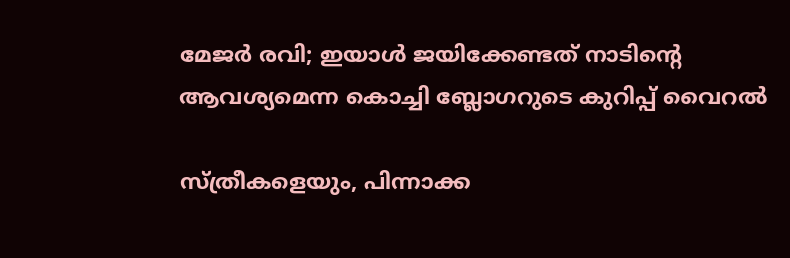മേജർ രവി; ഇയാള്‍ ജയിക്കേണ്ടത് നാടിന്റെ ആവശ്യമെന്ന കൊച്ചി ബ്ലോഗറുടെ കുറിപ്പ് വൈറല്‍

സ്ത്രീകളെയും, പിന്നാക്ക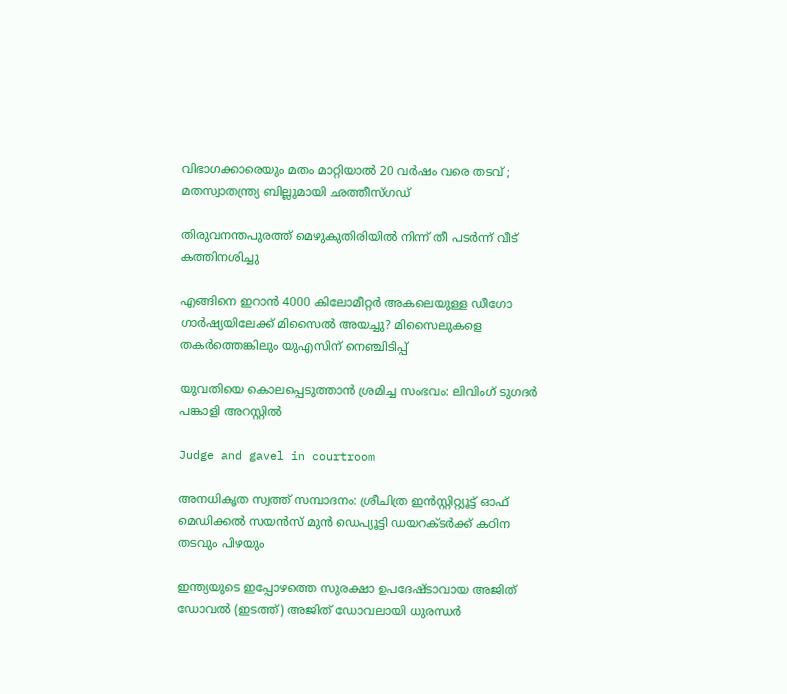വിഭാഗക്കാരെയും മതം മാറ്റിയാൽ 20 വർഷം വരെ തടവ് ; മതസ്വാതന്ത്ര്യ ബില്ലുമായി ഛത്തീസ്ഗഡ്

തിരുവനന്തപുരത്ത് മെഴുകുതിരിയില്‍ നിന്ന് തീ പടര്‍ന്ന് വീട് കത്തിനശിച്ചു

എങ്ങിനെ ഇറാന്‍ 4000 കിലോമീറ്റർ അകലെയുള്ള ഡീഗോ ഗാർഷ്യയിലേക്ക് മിസൈല്‍ അയച്ചു? മിസൈലുകളെ തകര്‍ത്തെങ്കിലും യുഎസിന് നെഞ്ചിടിപ്പ്

യുവതിയെ കൊലപ്പെടുത്താന്‍ ശ്രമിച്ച സംഭവം: ലിവിംഗ് ടുഗദര്‍ പങ്കാളി അറസ്റ്റില്‍

Judge and gavel in courtroom

അനധികൃത സ്വത്ത് സമ്പാദനം: ശ്രീചിത്ര ഇന്‍സ്റ്റിറ്റ്യൂട്ട് ഓഫ് മെഡിക്കല്‍ സയന്‍സ് മുന്‍ ഡെപ്യൂട്ടി ഡയറക്ടര്‍ക്ക് കഠിന തടവും പിഴയും

ഇന്ത്യയുടെ ഇപ്പോഴത്തെ സുരക്ഷാ ഉപദേഷ്ടാവായ അജിത് ഡോവല്‍ (ഇടത്ത്) അജിത് ഡോവലായി ധുരന്ധര്‍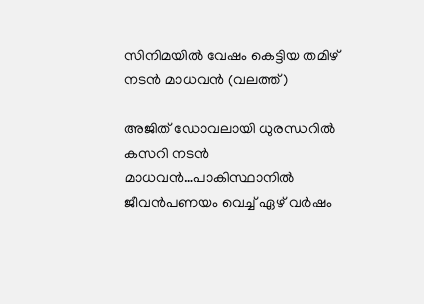സിനിമയില്‍ വേഷം കെട്ടിയ തമിഴ് നടന്‍ മാധവന്‍ (വലത്ത്)

അജിത് ഡോവലായി ധുരന്ധറില്‍ കസറി നടന്‍ മാധവന്‍…പാകിസ്ഥാനില്‍ ജീവന്‍പണയം വെച്ച് ഏഴ് വര്‍ഷം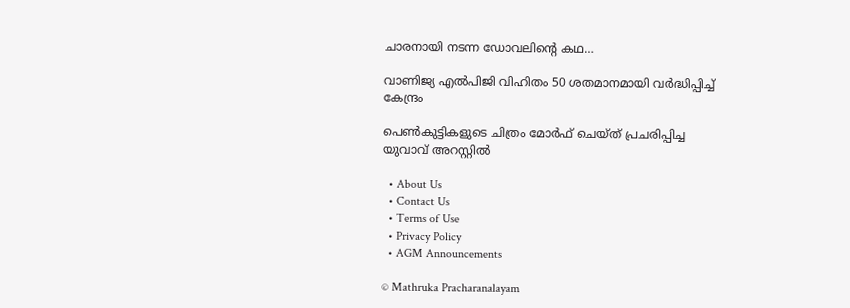ചാരനായി നടന്ന ഡോവലിന്റെ കഥ…

വാണിജ്യ എല്‍പിജി വിഹിതം 50 ശതമാനമായി വര്‍ദ്ധിപ്പിച്ച് കേന്ദ്രം

പെണ്‍കുട്ടികളുടെ ചിത്രം മോര്‍ഫ് ചെയ്ത് പ്രചരിപ്പിച്ച യുവാവ് അറസ്റ്റില്‍

  • About Us
  • Contact Us
  • Terms of Use
  • Privacy Policy
  • AGM Announcements

© Mathruka Pracharanalayam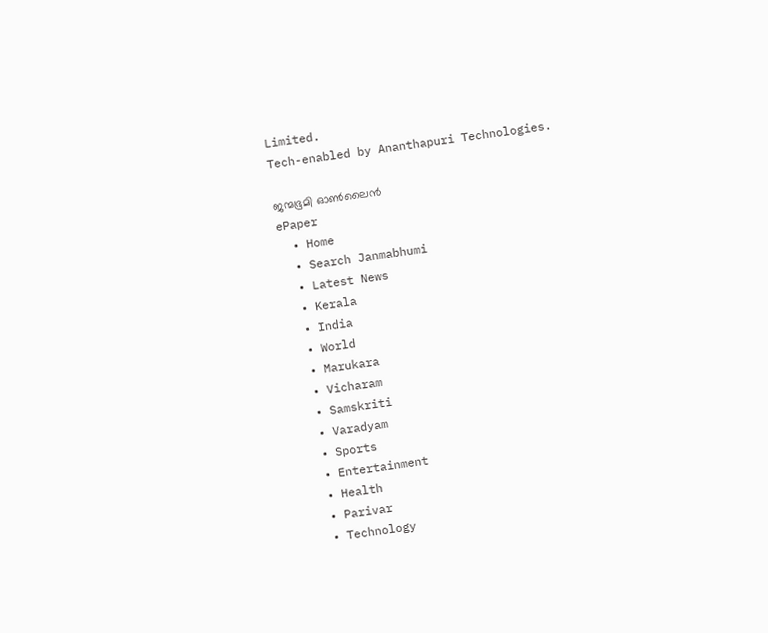Limited.
Tech-enabled by Ananthapuri Technologies.

ജന്മഭൂമി ഓണ്‍ലൈന്‍
ePaper
  • Home
  • Search Janmabhumi
  • Latest News
  • Kerala
  • India
  • World
  • Marukara
  • Vicharam
  • Samskriti
  • Varadyam
  • Sports
  • Entertainment
  • Health
  • Parivar
  • Technology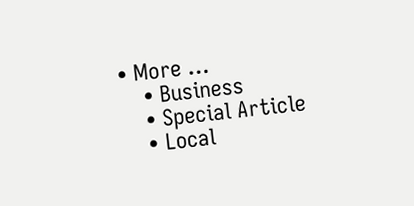• More …
    • Business
    • Special Article
    • Local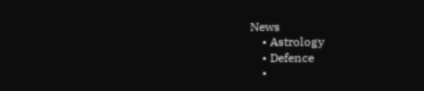News
    • Astrology
    • Defence
    •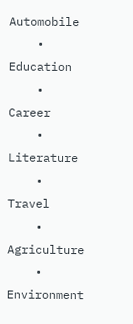Automobile
    • Education
    • Career
    • Literature
    • Travel
    • Agriculture
    • Environment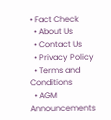• Fact Check
  • About Us
  • Contact Us
  • Privacy Policy
  • Terms and Conditions
  • AGM Announcements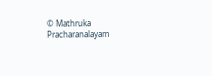© Mathruka Pracharanalayam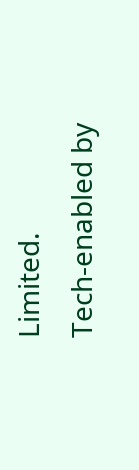Limited.
Tech-enabled by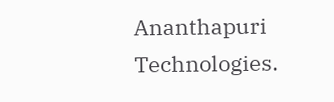Ananthapuri Technologies.